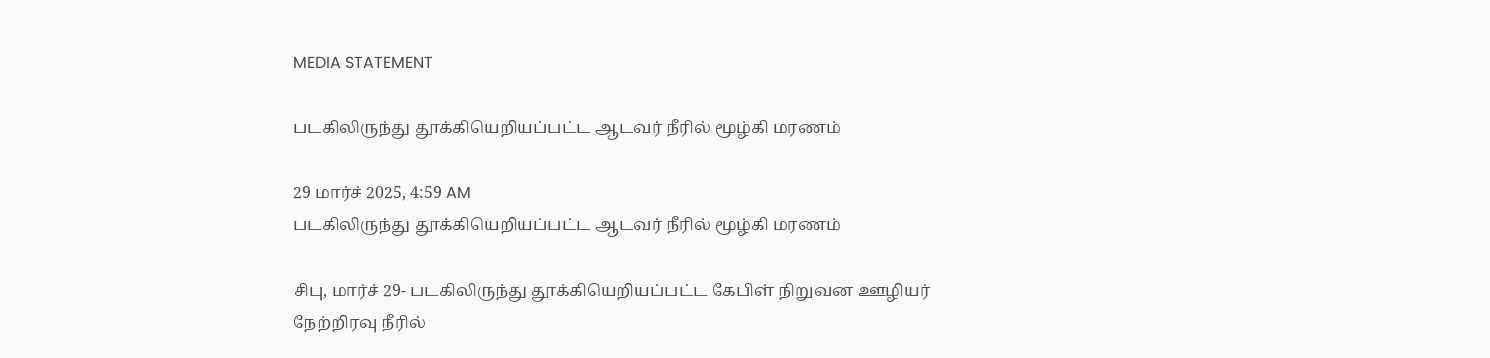MEDIA STATEMENT

படகிலிருந்து தூக்கியெறியப்பட்ட ஆடவர் நீரில் மூழ்கி மரணம்

29 மார்ச் 2025, 4:59 AM
படகிலிருந்து தூக்கியெறியப்பட்ட ஆடவர் நீரில் மூழ்கி மரணம்

சிபு, மார்ச் 29- படகிலிருந்து தூக்கியெறியப்பட்ட கேபிள் நிறுவன ஊழியர் நேற்றிரவு நீரில்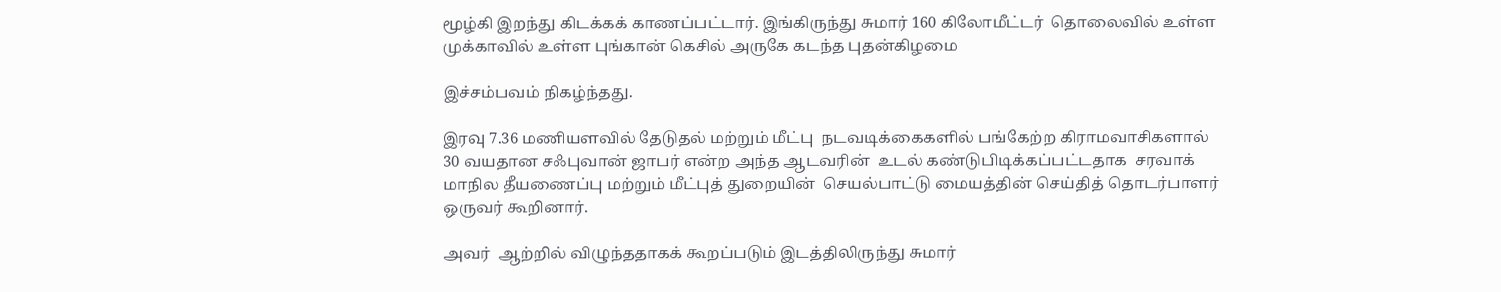மூழ்கி இறந்து கிடக்கக் காணப்பட்டார். இங்கிருந்து சுமார் 160 கிலோமீட்டர்  தொலைவில் உள்ள முக்காவில் உள்ள புங்கான் கெசில் அருகே கடந்த புதன்கிழமை

இச்சம்பவம் நிகழ்ந்தது.

இரவு 7.36 மணியளவில் தேடுதல் மற்றும் மீட்பு  நடவடிக்கைகளில் பங்கேற்ற கிராமவாசிகளால் 30 வயதான சஃபுவான் ஜாபர் என்ற அந்த ஆடவரின்  உடல் கண்டுபிடிக்கப்பட்டதாக  சரவாக் மாநில தீயணைப்பு மற்றும் மீட்புத் துறையின்  செயல்பாட்டு மையத்தின் செய்தித் தொடர்பாளர் ஒருவர் கூறினார்.

அவர்  ஆற்றில் விழுந்ததாகக் கூறப்படும் இடத்திலிருந்து சுமார்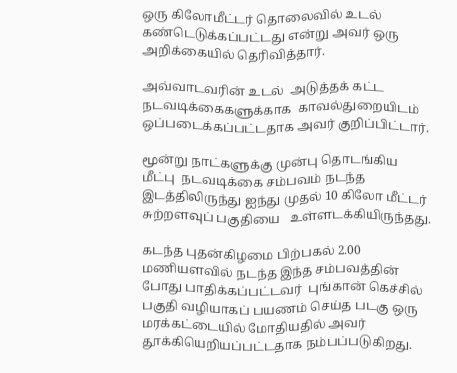ஒரு கிலோமீட்டர் தொலைவில் உடல் கண்டெடுக்கப்பட்டது என்று அவர் ஒரு அறிக்கையில் தெரிவித்தார்.

அவ்வாடவரின் உடல்  அடுத்தக் கட்ட நடவடிக்கைகளுக்காக  காவல்துறையிடம் ஒப்படைக்கப்பட்டதாக அவர் குறிப்பிட்டார்.

மூன்று நாட்களுக்கு முன்பு தொடங்கிய மீட்பு  நடவடிக்கை சம்பவம் நடந்த இடத்திலிருந்து ஐந்து முதல் 10 கிலோ மீட்டர்  சுற்றளவுப் பகுதியை   உள்ளடக்கியிருந்தது.

கடந்த புதன்கிழமை பிற்பகல் 2.00 மணியளவில் நடந்த இந்த சம்பவத்தின் போது பாதிக்கப்பட்டவர்  புங்கான் கெச்சில் பகுதி வழியாகப் பயணம் செய்த படகு ஒரு மரக்கட்டையில் மோதியதில் அவர் தூக்கியெறியப்பட்டதாக நம்பப்படுகிறது.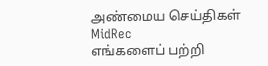அண்மைய செய்திகள்
MidRec
எங்களைப் பற்றி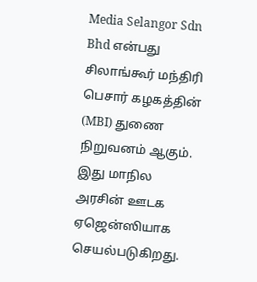Media Selangor Sdn Bhd என்பது சிலாங்கூர் மந்திரி பெசார் கழகத்தின் (MBI) துணை நிறுவனம் ஆகும். இது மாநில அரசின் ஊடக ஏஜென்ஸியாக செயல்படுகிறது.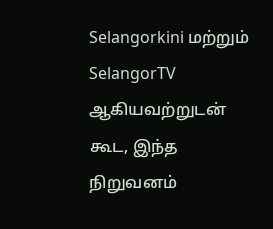Selangorkini மற்றும் SelangorTV ஆகியவற்றுடன் கூட, இந்த நிறுவனம்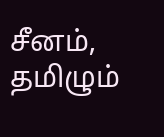சீனம், தமிழும்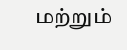மற்றும்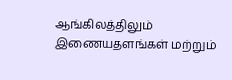ஆங்கிலத்திலும் இணையதளங்கள் மற்றும்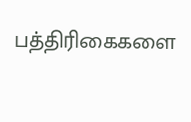பத்திரிகைகளை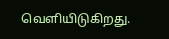வெளியிடுகிறது.